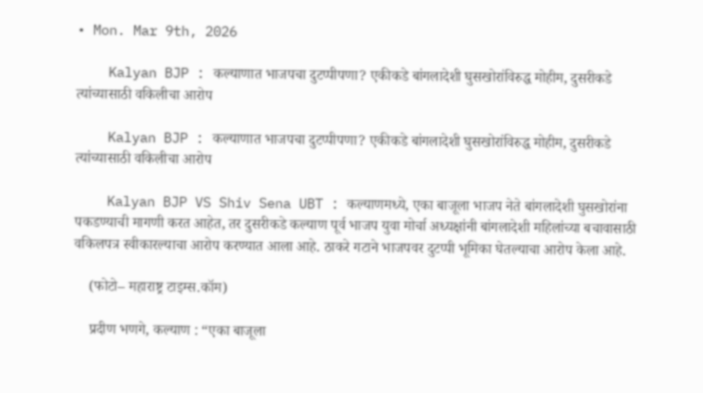• Mon. Mar 9th, 2026

    Kalyan BJP : कल्याणात भाजपचा दुटप्पीपणा? एकीकडे बांगलादेशी घुसखोरांविरुद्ध मोहीम, दुसरीकडे त्यांच्यासाठी वकिलीचा आरोप

    Kalyan BJP : कल्याणात भाजपचा दुटप्पीपणा? एकीकडे बांगलादेशी घुसखोरांविरुद्ध मोहीम, दुसरीकडे त्यांच्यासाठी वकिलीचा आरोप

    Kalyan BJP VS Shiv Sena UBT : कल्याणमध्ये, एका बाजूला भाजप नेते बांगलादेशी घुसखोरांना पकडण्याची मागणी करत आहेत, तर दुसरीकडे कल्याण पूर्व भाजप युवा मोर्चा अध्यक्षांनी बांगलादेशी महिलांच्या बचावासाठी वकिलपत्र स्वीकारल्याचा आरोप करण्यात आला आहे. ठाकरे गटाने भाजपवर दुटप्पी भूमिका घेतल्याचा आरोप केला आहे.

    (फोटो– महाराष्ट्र टाइम्स.कॉम)

    प्रदीण भणगे, कल्याण : “एका बाजूला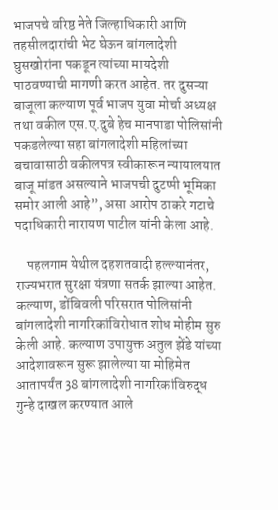भाजपचे वरिष्ठ नेते जिल्हाधिकारी आणि तहसीलदारांची भेट घेऊन बांगलादेशी घुसखोरांना पकडून त्यांच्या मायदेशी पाठवण्याची मागणी करत आहेत. तर दुसऱ्या बाजूला कल्याण पूर्व भाजप युवा मोर्चा अध्यक्ष तथा वकील एस.ए.दुबे हेच मानपाडा पोलिसांनी पकडलेल्या सहा बांगलादेशी महिलांच्या बचावासाठी वकीलपत्र स्वीकारून न्यायालयात बाजू मांडत असल्याने भाजपची दुटप्पी भूमिका समोर आली आहे”, असा आरोप ठाकरे गटाचे पदाधिकारी नारायण पाटील यांनी केला आहे.

    पहलगाम येथील दहशतवादी हल्ल्यानंतर, राज्यभरात सुरक्षा यंत्रणा सतर्क झाल्या आहेत. कल्याण, डोंबिवली परिसरात पोलिसांनी बांगलादेशी नागरिकांविरोधात शोध मोहीम सुरु केली आहे. कल्याण उपायुक्त अतुल झेंडे यांच्या आदेशावरून सुरू झालेल्या या मोहिमेत आतापर्यंत 38 बांगलादेशी नागरिकांविरुद्ध गुन्हे दाखल करण्यात आले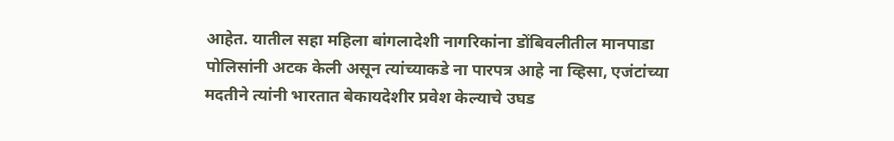आहेत. यातील सहा महिला बांगलादेशी नागरिकांना डोंबिवलीतील मानपाडा पोलिसांनी अटक केली असून त्यांच्याकडे ना पारपत्र आहे ना व्हिसा, एजंटांच्या मदतीने त्यांनी भारतात बेकायदेशीर प्रवेश केल्याचे उघड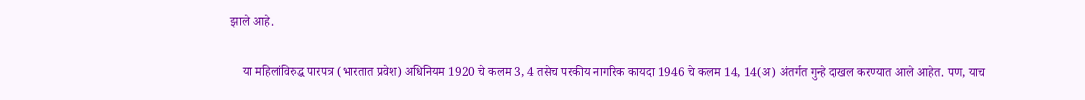झाले आहे.

    या महिलांविरुद्ध पारपत्र (भारतात प्रवेश) अधिनियम 1920 चे कलम 3, 4 तसेच परकीय नागरिक कायदा 1946 चे कलम 14, 14(अ) अंतर्गत गुन्हे दाखल करण्यात आले आहेत. पण, याच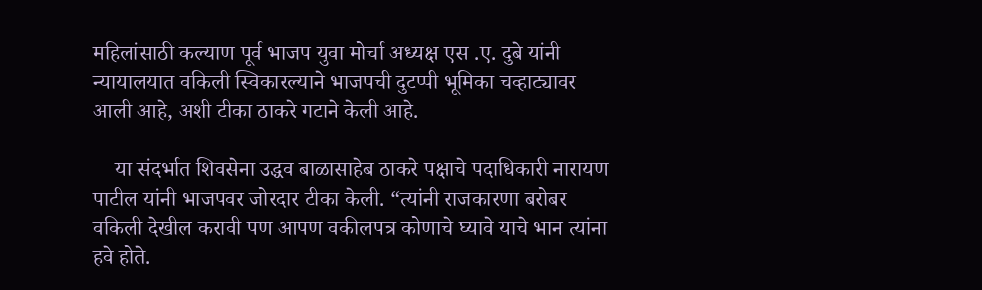महिलांसाठी कल्याण पूर्व भाजप युवा मोर्चा अध्यक्ष एस .ए. दुबे यांनी न्यायालयात वकिली स्विकारल्याने भाजपची दुटप्पी भूमिका चव्हाट्यावर आली आहे, अशी टीका ठाकरे गटाने केली आहे.

    या संदर्भात शिवसेना उद्धव बाळासाहेब ठाकरे पक्षाचे पदाधिकारी नारायण पाटील यांनी भाजपवर जोरदार टीका केली. “त्यांनी राजकारणा बरोबर वकिली देखील करावी पण आपण वकीलपत्र कोणाचे घ्यावे याचे भान त्यांना हवे होते.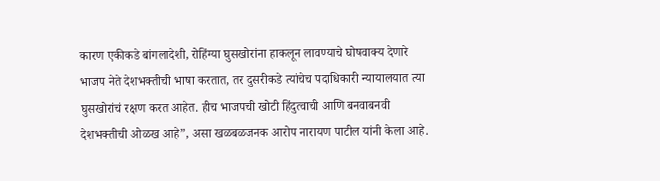कारण एकीकडे बांगलादेशी, रोहिंग्या घुसखोरांना हाकलून लावण्याचे घोषवाक्य देणारे भाजप नेते देशभक्तीची भाषा करतात, तर दुसरीकडे त्यांचेच पदाधिकारी न्यायालयात त्या घुसखोरांचं रक्षण करत आहेत. हीच भाजपची खोटी हिंदुत्वाची आणि बनवाबनवी देशभक्तीची ओळख आहे”, असा खळबळजनक आरोप नारायण पाटील यांनी केला आहे.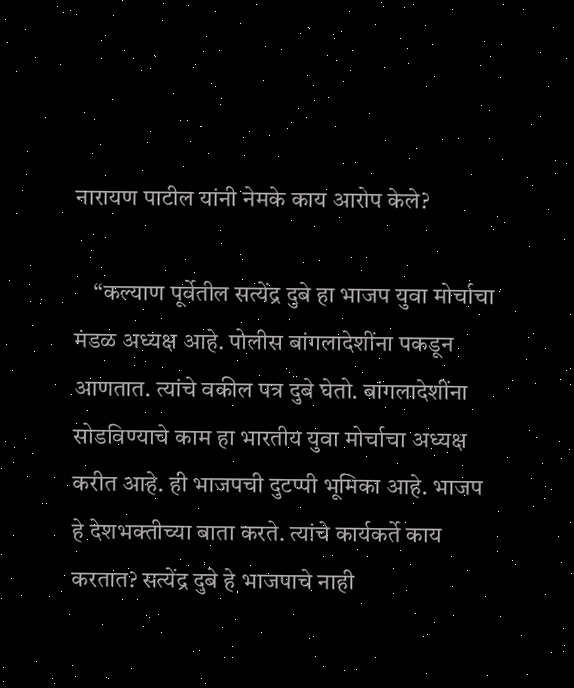नारायण पाटील यांनी नेमके काय आरोप केले?

    “कल्याण पूर्वेतील सत्येंद्र दुबे हा भाजप युवा मोर्चाचा मंडळ अध्यक्ष आहे. पोलीस बांगलादेशींना पकडून आणतात. त्यांचे वकील पत्र दुबे घेतो. बांगलादेशींना सोडविण्याचे काम हा भारतीय युवा मोर्चाचा अध्यक्ष करीत आहे. ही भाजपची दुटप्पी भूमिका आहे. भाजप हे देशभक्तीच्या बाता करते. त्यांचे कार्यकर्ते काय करतात? सत्येंद्र दुबे हे भाजपाचे नाही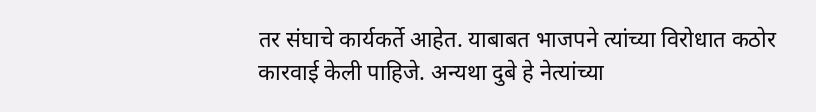तर संघाचे कार्यकर्ते आहेत. याबाबत भाजपने त्यांच्या विरोधात कठोर कारवाई केली पाहिजे. अन्यथा दुबे हे नेत्यांच्या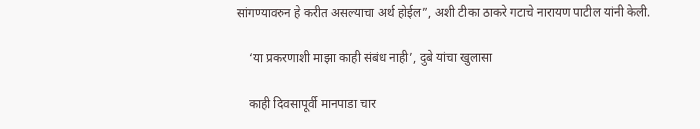सांगण्यावरुन हे करीत असल्याचा अर्थ होईल”, अशी टीका ठाकरे गटाचे नारायण पाटील यांनी केली.

    ‘या प्रकरणाशी माझा काही संबंध नाही’, दुबे यांचा खुलासा

    काही दिवसापूर्वी मानपाडा चार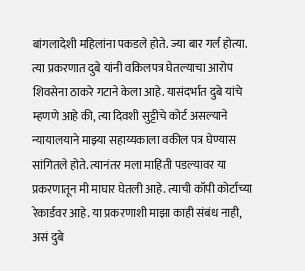बांगलादेशी महिलांना पकडले होते. ज्या बार गर्ल होत्या. त्या प्रकरणात दुबे यांनी वकिलपत्र घेतल्याचा आरोप शिवसेना ठाकरे गटाने केला आहे. यासंदर्भात दुबे यांचे म्हणणे आहे की, त्या दिवशी सुट्टीचे कोर्ट असल्याने न्यायालयाने माझ्या सहाय्यकाला वकील पत्र घेण्यास सांगितले होते. त्यानंतर मला माहिती पडल्यावर या प्रकरणातून मी माघार घेतली आहे. त्याची कॉपी कोर्टाच्या रेकार्डवर आहे. या प्रकरणाशी माझा काही संबंध नाही, असं दुबे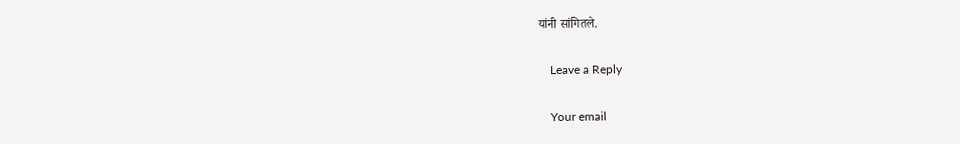यांनी सांगितले.

    Leave a Reply

    Your email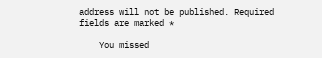address will not be published. Required fields are marked *

    You missed